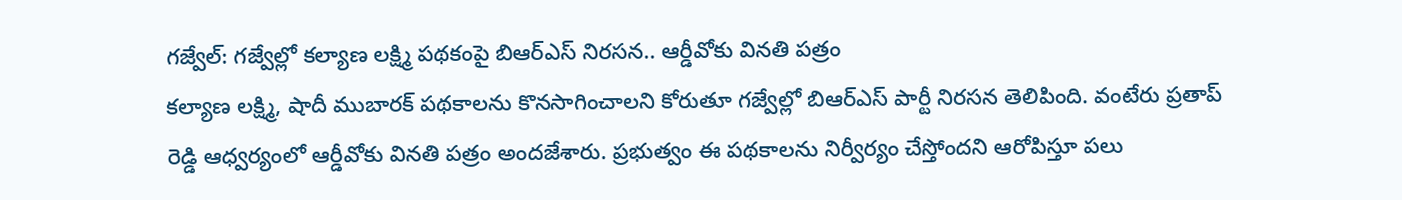గజ్వేల్: గజ్వేల్లో కల్యాణ లక్ష్మి పథకంపై బిఆర్ఎస్ నిరసన.. ఆర్డీవోకు వినతి పత్రం
కల్యాణ లక్ష్మి, షాదీ ముబారక్ పథకాలను కొనసాగించాలని కోరుతూ గజ్వేల్లో బిఆర్ఎస్ పార్టీ నిరసన తెలిపింది. వంటేరు ప్రతాప్ రెడ్డి ఆధ్వర్యంలో ఆర్డీవోకు వినతి పత్రం అందజేశారు. ప్రభుత్వం ఈ పథకాలను నిర్వీర్యం చేస్తోందని ఆరోపిస్తూ పలు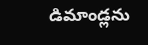డిమాండ్లను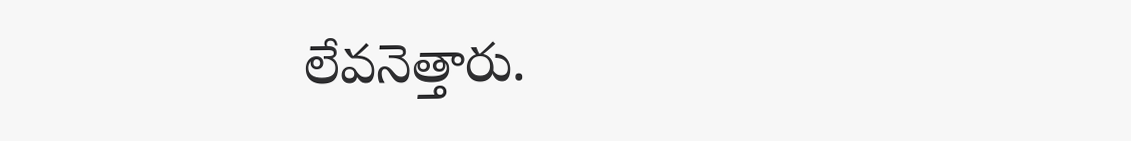లేవనెత్తారు.